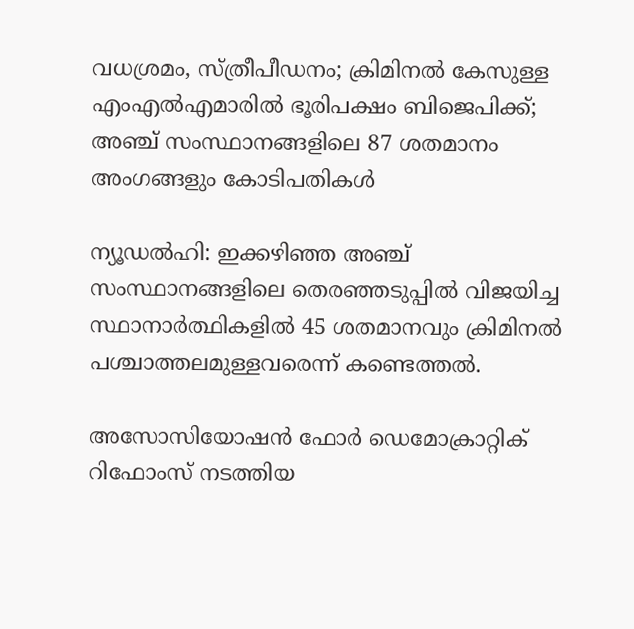വധശ്രമം, സ്ത്രീപീഡനം; ക്രിമിനല്‍ കേസുള്ള എംഎല്‍എമാരില്‍ ഭൂരിപക്ഷം ബിജെപിക്ക്; അഞ്ച് സംസ്ഥാനങ്ങളിലെ 87 ശതമാനം അംഗങ്ങളും കോടിപതികള്‍

ന്യൂഡല്‍ഹി: ഇക്കഴിഞ്ഞ അഞ്ച് സംസ്ഥാനങ്ങളിലെ തെരഞ്ഞടുപ്പില്‍ വിജയിച്ച സ്ഥാനാര്‍ത്ഥികളില്‍ 45 ശതമാനവും ക്രിമിനല്‍ പശ്ചാത്തലമുള്ളവരെന്ന് കണ്ടെത്തല്‍.

അസോസിയോഷന്‍ ഫോര്‍ ഡെമോക്രാറ്റിക് റിഫോംസ് നടത്തിയ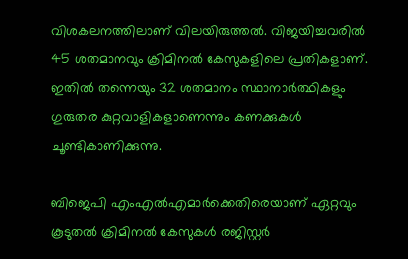വിശകലനത്തിലാണ് വിലയിരുത്തല്‍. വിജയിച്ചവരില്‍ 45 ശതമാനവും ക്രിമിനല്‍ കേസുകളിലെ പ്രതികളാണ്. ഇതില്‍ തന്നെയും 32 ശതമാനം സ്ഥാനാര്‍ത്ഥികളും ഗുരുതര കുറ്റവാളികളാണെന്നും കണക്കുകള്‍ ചൂണ്ടികാണിക്കുന്നു.

ബിജെപി എംഎല്‍എമാര്‍ക്കെതിരെയാണ് ഏറ്റവും കൂടുതല്‍ ക്രിമിനല്‍ കേസുകള്‍ രജിസ്റ്റര്‍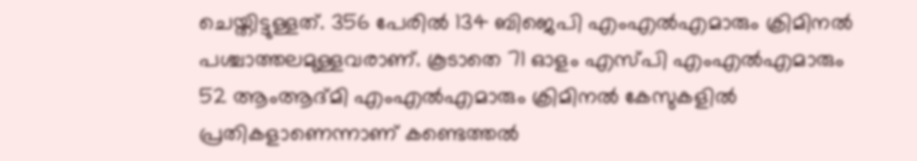ചെയ്തിട്ടുള്ളത്. 356 പേരില്‍ 134 ബിജെപി എംഎല്‍എമാരും ക്രിമിനല്‍ പശ്ചാത്തലമുള്ളവരാണ്. കൂടാതെ 71 ഓളം എസ്പി എംഎല്‍എമാരും 52 ആംആദ്മി എംഎല്‍എമാരും ക്രിമിനല്‍ കേസുകളില്‍ പ്രതികളാണെന്നാണ് കണ്ടെത്തല്‍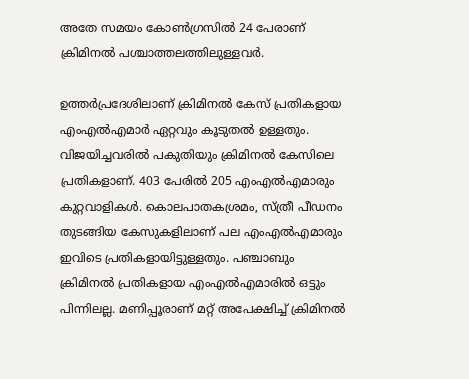അതേ സമയം കോണ്‍ഗ്രസില്‍ 24 പേരാണ് ക്രിമിനല്‍ പശ്ചാത്തലത്തിലുള്ളവര്‍.

ഉത്തര്‍പ്രദേശിലാണ് ക്രിമിനല്‍ കേസ് പ്രതികളായ എംഎല്‍എമാര്‍ ഏറ്റവും കൂടുതല്‍ ഉള്ളതും. വിജയിച്ചവരില്‍ പകുതിയും ക്രിമിനല്‍ കേസിലെ പ്രതികളാണ്. 403 പേരില്‍ 205 എംഎല്‍എമാരും കുറ്റവാളികള്‍. കൊലപാതകശ്രമം, സ്ത്രീ പീഡനം തുടങ്ങിയ കേസുകളിലാണ് പല എംഎല്‍എമാരും ഇവിടെ പ്രതികളായിട്ടുള്ളതും. പഞ്ചാബും ക്രിമിനല്‍ പ്രതികളായ എംഎല്‍എമാരില്‍ ഒട്ടും പിന്നിലല്ല. മണിപ്പൂരാണ് മറ്റ് അപേക്ഷിച്ച്‌ ക്രിമിനല്‍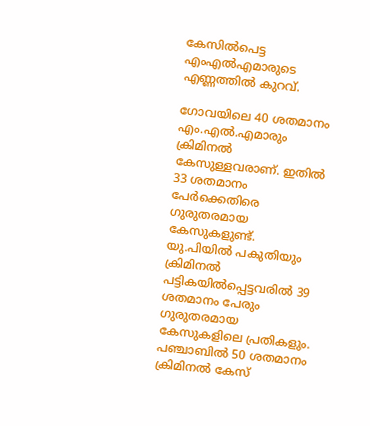കേസില്‍പെട്ട എംഎല്‍എമാരുടെ എണ്ണത്തില്‍ കുറവ്.

ഗോവയിലെ 40 ശതമാനം എം.എല്‍.എമാരും ക്രിമിനല്‍ കേസുള്ളവരാണ്. ഇതില്‍ 33 ശതമാനം പേര്‍ക്കെതിരെ ഗുരുതരമായ കേസുകളുണ്ട്. യു.പിയില്‍ പകുതിയും ക്രിമിനല്‍ പട്ടികയില്‍പ്പെട്ടവരില്‍ 39 ശതമാനം പേരും ഗുരുതരമായ കേസുകളിലെ പ്രതികളും. പഞ്ചാബില്‍ 50 ശതമാനം ക്രിമിനല്‍ കേസ്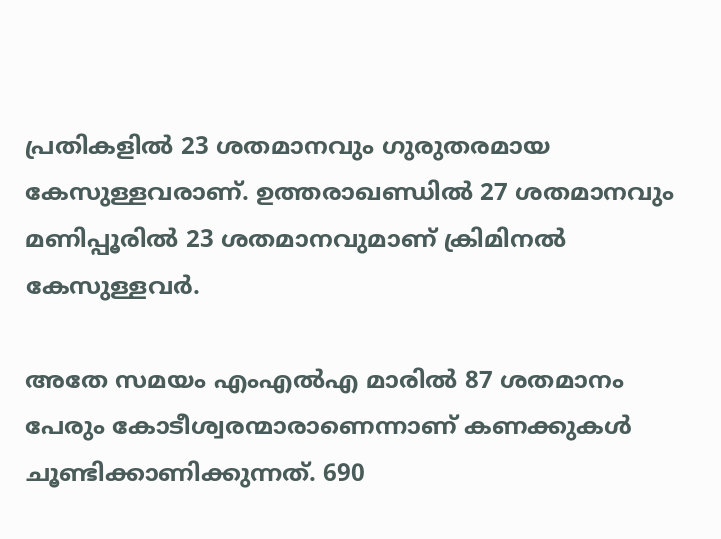പ്രതികളില്‍ 23 ശതമാനവും ഗുരുതരമായ കേസുള്ളവരാണ്. ഉത്തരാഖണ്ഡില്‍ 27 ശതമാനവും മണിപ്പൂരില്‍ 23 ശതമാനവുമാണ് ക്രിമിനല്‍ കേസുള്ളവര്‍.

അതേ സമയം എംഎല്‍എ മാരില്‍ 87 ശതമാനം പേരും കോടീശ്വരന്മാരാണെന്നാണ് കണക്കുകള്‍ ചൂണ്ടിക്കാണിക്കുന്നത്. 690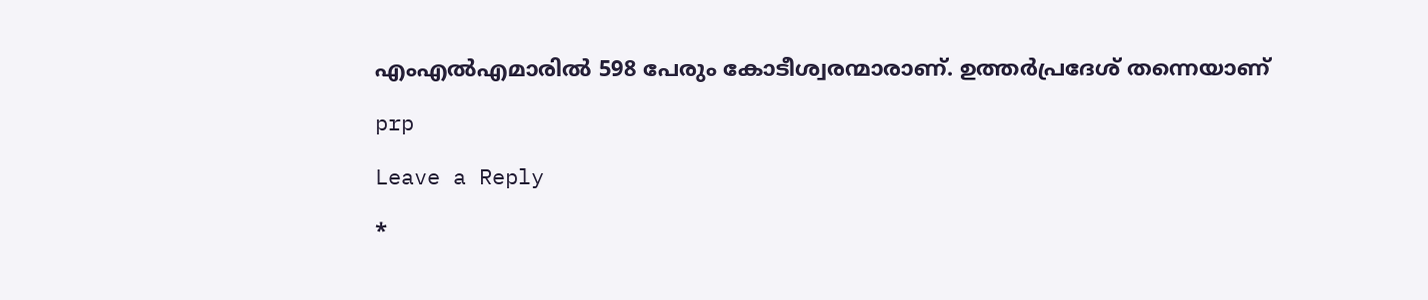എംഎല്‍എമാരില്‍ 598 പേരും കോടീശ്വരന്മാരാണ്. ഉത്തര്‍പ്രദേശ് തന്നെയാണ്

prp

Leave a Reply

*